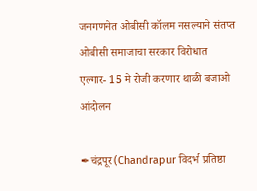जनगणनेत ओबीसी कॉलम नसल्याने संतप्त ओबीसी समाजाचा सरकार विरोधात एल्गार- 15 मे रोजी करणार थाळी बजाओ आंदोलन

✒चंद्रपूर(Chandrapur विदर्भ प्रतिष्ठा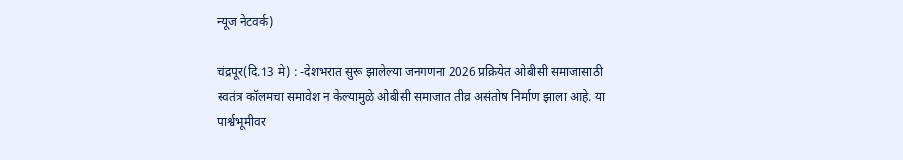न्यूज नेटवर्क)

चंद्रपूर(दि.13 मे) : -देशभरात सुरू झालेल्या जनगणना 2026 प्रक्रियेत ओबीसी समाजासाठी स्वतंत्र कॉलमचा समावेश न केल्यामुळे ओबीसी समाजात तीव्र असंतोष निर्माण झाला आहे. या पार्श्वभूमीवर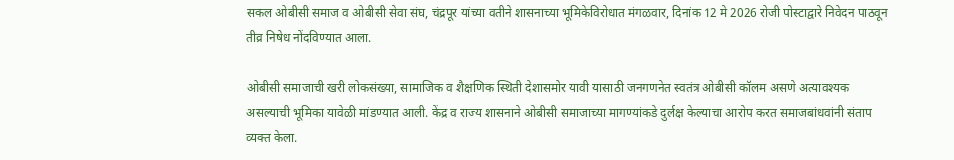सकल ओबीसी समाज व ओबीसी सेवा संघ, चंद्रपूर यांच्या वतीने शासनाच्या भूमिकेविरोधात मंगळवार, दिनांक 12 मे 2026 रोजी पोस्टाद्वारे निवेदन पाठवून तीव्र निषेध नोंदविण्यात आला.

ओबीसी समाजाची खरी लोकसंख्या, सामाजिक व शैक्षणिक स्थिती देशासमोर यावी यासाठी जनगणनेत स्वतंत्र ओबीसी कॉलम असणे अत्यावश्यक असल्याची भूमिका यावेळी मांडण्यात आली. केंद्र व राज्य शासनाने ओबीसी समाजाच्या मागण्यांकडे दुर्लक्ष केल्याचा आरोप करत समाजबांधवांनी संताप व्यक्त केला.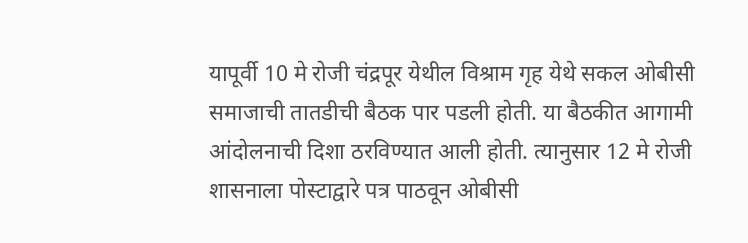यापूर्वी 10 मे रोजी चंद्रपूर येथील विश्राम गृह येथे सकल ओबीसी समाजाची तातडीची बैठक पार पडली होती. या बैठकीत आगामी आंदोलनाची दिशा ठरविण्यात आली होती. त्यानुसार 12 मे रोजी शासनाला पोस्टाद्वारे पत्र पाठवून ओबीसी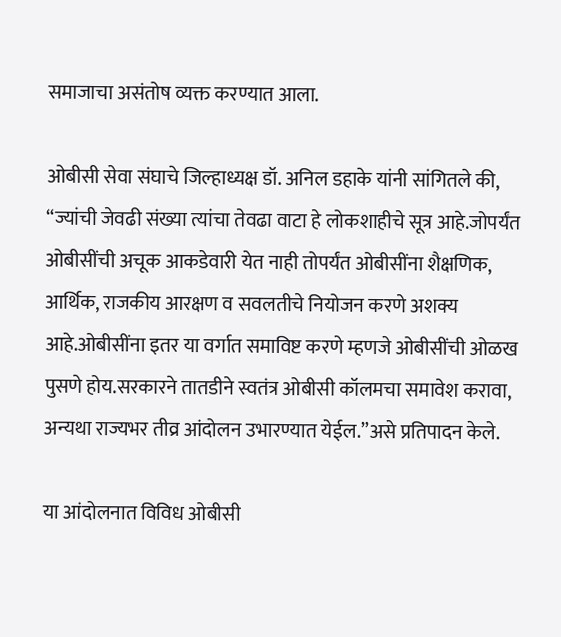समाजाचा असंतोष व्यक्त करण्यात आला.

ओबीसी सेवा संघाचे जिल्हाध्यक्ष डॉ. अनिल डहाके यांनी सांगितले की, “ज्यांची जेवढी संख्या त्यांचा तेवढा वाटा हे लोकशाहीचे सूत्र आहे.जोपर्यंत ओबीसींची अचूक आकडेवारी येत नाही तोपर्यंत ओबीसींना शैक्षणिक, आर्थिक, राजकीय आरक्षण व सवलतीचे नियोजन करणे अशक्य आहे.ओबीसींना इतर या वर्गात समाविष्ट करणे म्हणजे ओबीसींची ओळख पुसणे होय.सरकारने तातडीने स्वतंत्र ओबीसी कॉलमचा समावेश करावा, अन्यथा राज्यभर तीव्र आंदोलन उभारण्यात येईल.”असे प्रतिपादन केले.

या आंदोलनात विविध ओबीसी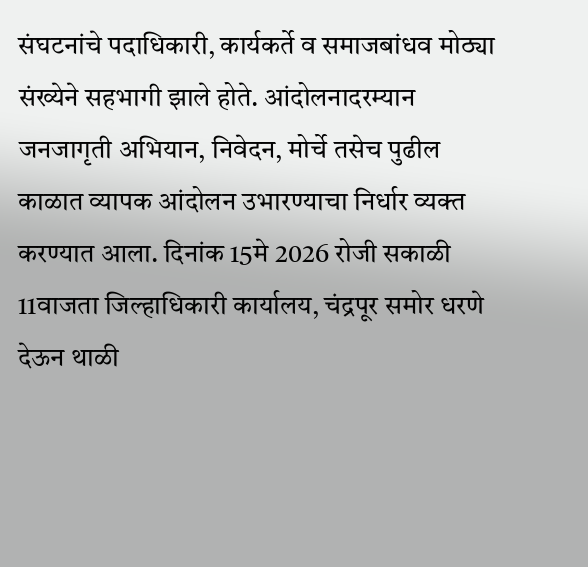संघटनांचे पदाधिकारी, कार्यकर्ते व समाजबांधव मोठ्या संख्येने सहभागी झाले होते. आंदोलनादरम्यान जनजागृती अभियान, निवेदन, मोर्चे तसेच पुढील काळात व्यापक आंदोलन उभारण्याचा निर्धार व्यक्त करण्यात आला. दिनांक 15मे 2026 रोजी सकाळी 11वाजता जिल्हाधिकारी कार्यालय, चंद्रपूर समोर धरणे देऊन थाळी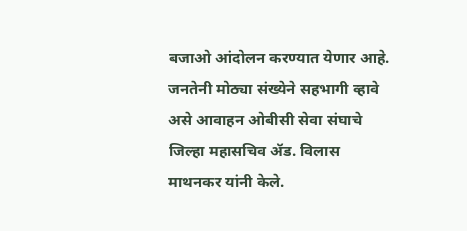बजाओ आंदोलन करण्यात येणार आहे. जनतेनी मोठ्या संख्येने सहभागी व्हावे असे आवाहन ओबीसी सेवा संघाचे जिल्हा महासचिव ॲड. विलास माथनकर यांनी केले.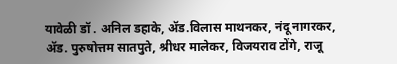यावेळी डॉ . अनिल डहाके, ॲड.विलास माथनकर, नंदू नागरकर, ॲड. पुरुषोत्तम सातपुते, श्रीधर मालेकर, विजयराव टोंगे, राजू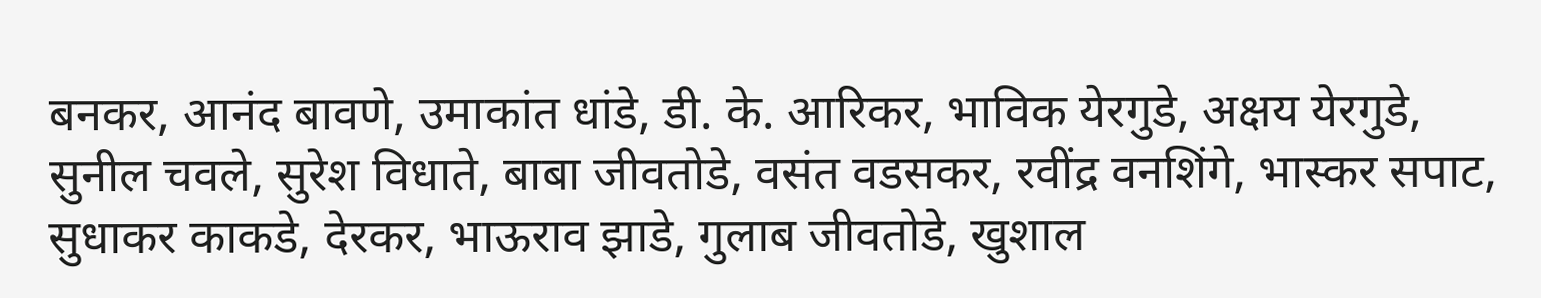बनकर, आनंद बावणे, उमाकांत धांडे, डी. के. आरिकर, भाविक येरगुडे, अक्षय येरगुडे, सुनील चवले, सुरेश विधाते, बाबा जीवतोडे, वसंत वडसकर, रवींद्र वनशिंगे, भास्कर सपाट, सुधाकर काकडे, देरकर, भाऊराव झाडे, गुलाब जीवतोडे, खुशाल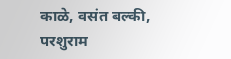काळे, वसंत बल्की, परशुराम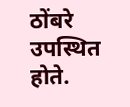ठोंबरे उपस्थित होते.